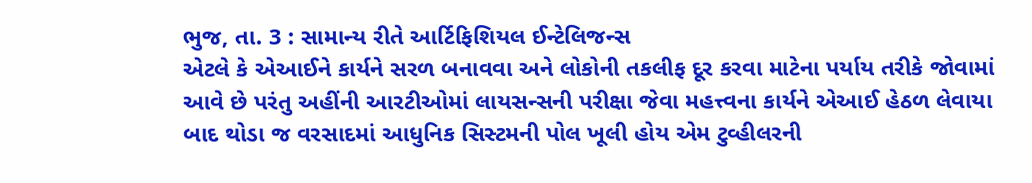ભુજ, તા. 3 : સામાન્ય રીતે આર્ટિફિશિયલ ઈન્ટેલિજન્સ
એટલે કે એઆઈને કાર્યને સરળ બનાવવા અને લોકોની તકલીફ દૂર કરવા માટેના પર્યાય તરીકે જોવામાં
આવે છે પરંતુ અહીંની આરટીઓમાં લાયસન્સની પરીક્ષા જેવા મહત્ત્વના કાર્યને એઆઈ હેઠળ લેવાયા
બાદ થોડા જ વરસાદમાં આધુનિક સિસ્ટમની પોલ ખૂલી હોય એમ ટુવ્હીલરની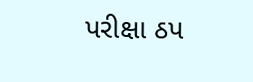પરીક્ષા ઠપ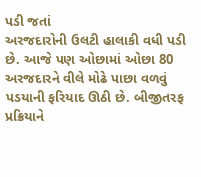પડી જતાં
અરજદારોની ઉલટી હાલાકી વધી પડી છે. આજે પણ ઓછામાં ઓછા 80 અરજદારને વીલે મોઢે પાછા વળવું
પડયાની ફરિયાદ ઊઠી છે. બીજીતરફ પ્રક્રિયાને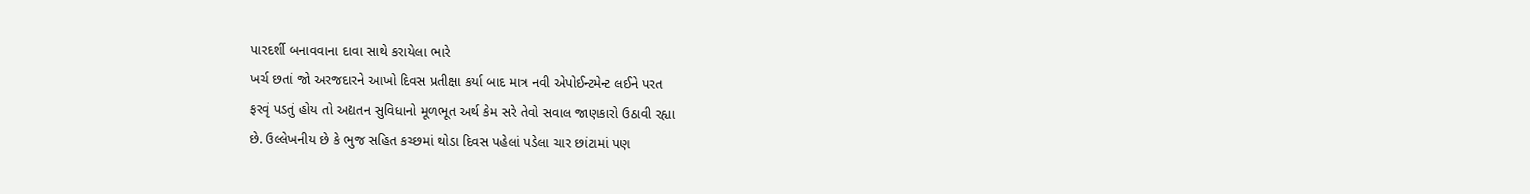પારદર્શી બનાવવાના દાવા સાથે કરાયેલા ભારે
ખર્ચ છતાં જો અરજદારને આખો દિવસ પ્રતીક્ષા કર્યા બાદ માત્ર નવી એપોઈન્ટમેન્ટ લઈને પરત
ફરવૃં પડતું હોય તો અદ્યતન સુવિધાનો મૂળભૂત અર્થ કેમ સરે તેવો સવાલ જાણકારો ઉઠાવી રહ્યા
છે. ઉલ્લેખનીય છે કે ભુજ સહિત કચ્છમાં થોડા દિવસ પહેલાં પડેલા ચાર છાંટામાં પણ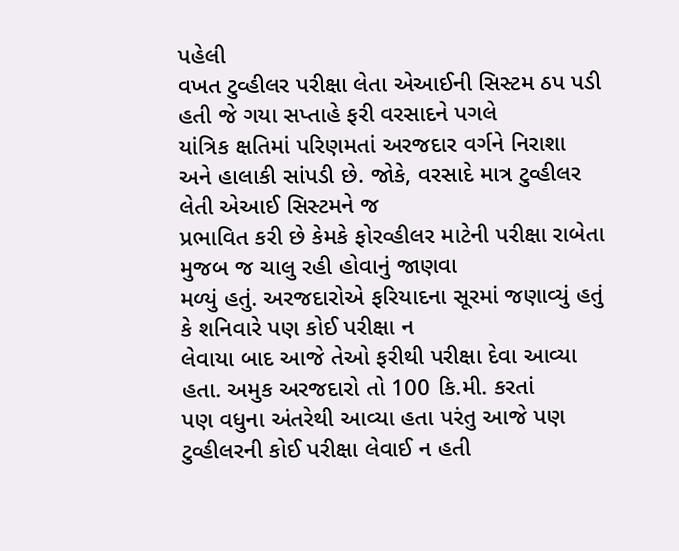પહેલી
વખત ટુવ્હીલર પરીક્ષા લેતા એઆઈની સિસ્ટમ ઠપ પડી હતી જે ગયા સપ્તાહે ફરી વરસાદને પગલે
યાંત્રિક ક્ષતિમાં પરિણમતાં અરજદાર વર્ગને નિરાશા અને હાલાકી સાંપડી છે. જોકે, વરસાદે માત્ર ટુવ્હીલર લેતી એઆઈ સિસ્ટમને જ
પ્રભાવિત કરી છે કેમકે ફોરવ્હીલર માટેની પરીક્ષા રાબેતા મુજબ જ ચાલુ રહી હોવાનું જાણવા
મળ્યું હતું. અરજદારોએ ફરિયાદના સૂરમાં જણાવ્યું હતું કે શનિવારે પણ કોઈ પરીક્ષા ન
લેવાયા બાદ આજે તેઓ ફરીથી પરીક્ષા દેવા આવ્યા
હતા. અમુક અરજદારો તો 100 કિ.મી. કરતાં
પણ વધુના અંતરેથી આવ્યા હતા પરંતુ આજે પણ ટુવ્હીલરની કોઈ પરીક્ષા લેવાઈ ન હતી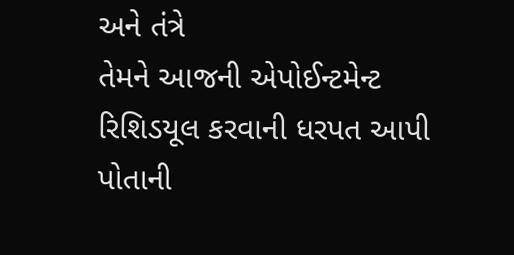અને તંત્રે
તેમને આજની એપોઈન્ટમેન્ટ રિશિડયૂલ કરવાની ધરપત આપી પોતાની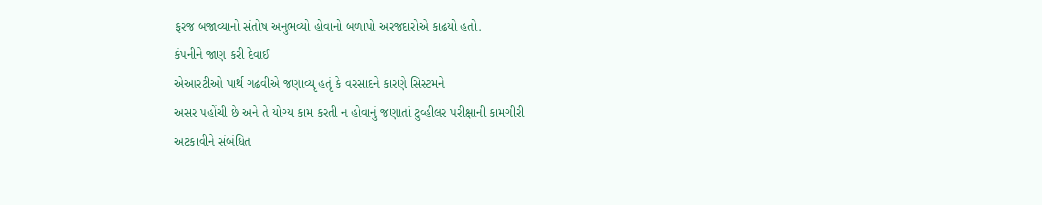ફરજ બજાવ્યાનો સંતોષ અનુભવ્યો હોવાનો બળાપો અરજદારોએ કાઢયો હતો.
કંપનીને જાણ કરી દેવાઈ
એઆરટીઓ પાર્થ ગઢવીએ જણાવ્યૃ હતૃં કે વરસાદને કારણે સિસ્ટમને
અસર પહોંચી છે અને તે યોગ્ય કામ કરતી ન હોવાનું જણાતાં ટુવ્હીલર પરીક્ષાની કામગીરી
અટકાવીને સંબંધિત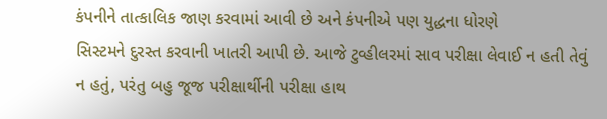કંપનીને તાત્કાલિક જાણ કરવામાં આવી છે અને કંપનીએ પણ યુદ્ધના ધોરણે
સિસ્ટમને દુરસ્ત કરવાની ખાતરી આપી છે. આજે ટુવ્હીલરમાં સાવ પરીક્ષા લેવાઈ ન હતી તેવું
ન હતું, પરંતુ બહુ જૂજ પરીક્ષાર્થીની પરીક્ષા હાથ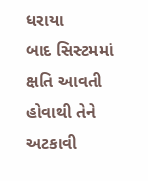ધરાયા
બાદ સિસ્ટમમાં ક્ષતિ આવતી હોવાથી તેને અટકાવી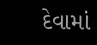દેવામાં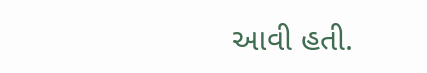આવી હતી.